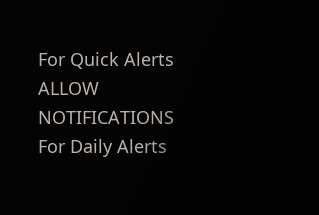For Quick Alerts
ALLOW NOTIFICATIONS
For Daily Alerts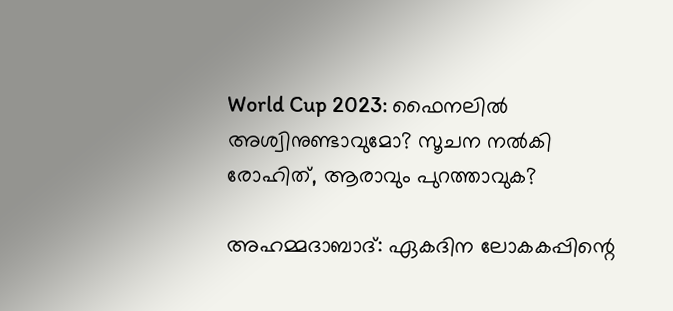World Cup 2023: ഫൈനലില്‍ അശ്വിനുണ്ടാവുമോ? സൂചന നല്‍കി രോഹിത്, ആരാവും പുറത്താവുക?

അഹമ്മദാബാദ്: ഏകദിന ലോകകപ്പിന്റെ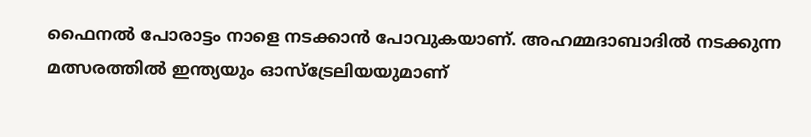ഫൈനല്‍ പോരാട്ടം നാളെ നടക്കാന്‍ പോവുകയാണ്. അഹമ്മദാബാദില്‍ നടക്കുന്ന മത്സരത്തില്‍ ഇന്ത്യയും ഓസ്‌ട്രേലിയയുമാണ്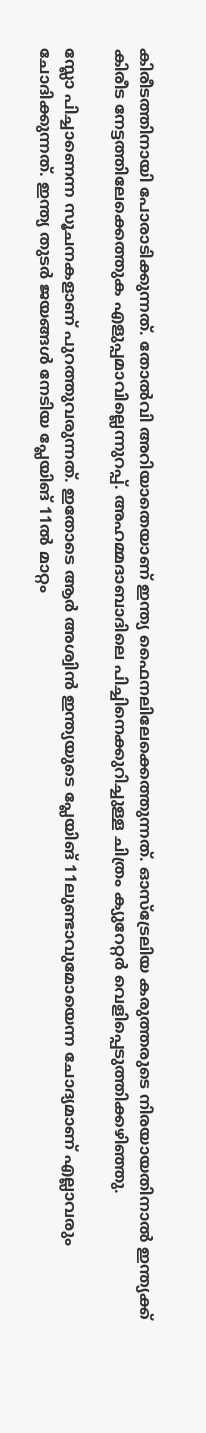കിരീടത്തിനായി പോരാടിക്കുന്നത്. തോല്‍വി അറിയാതെയാണ് ഇന്ത്യ ഫൈനലിലേക്കെത്തുന്നത്. ഓസ്‌ട്രേലിയ കരുത്തരുടെ നിരയായതിനാല്‍ ഇന്ത്യക്ക് കിരീട നേട്ടത്തിലേക്കെത്തുക എളുപ്പമാവില്ലെന്നുറപ്പ്. അഹമ്മദാബാദിലെ പിച്ചിനെക്കുറിച്ചുള്ള ചിത്രം ക്യുറേറ്റര്‍ വെളിപ്പെടുത്തിക്കഴിഞ്ഞു.

സ്ലോ പിച്ചാണെന്ന സൂചനകളാണ് പുറത്തുവരുന്നത്. ഇതോടെ ആര്‍ അശ്വിന്‍ ഇന്ത്യയുടെ പ്ലേയിങ് 11ലുണ്ടാവുമോയെന്ന ചോദ്യമാണ് എല്ലാവരും ചോദിക്കുന്നത്. ഇന്ത്യ തുടര്‍ ജയങ്ങള്‍ നേടിയ പ്ലേയിങ് 11ല്‍ മാറ്റം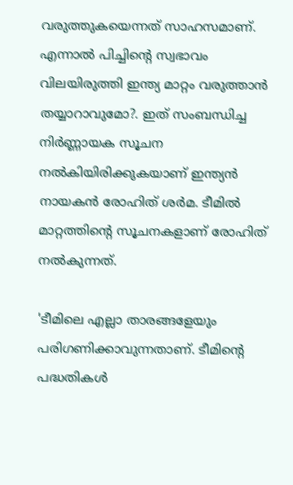വരുത്തുകയെന്നത് സാഹസമാണ്. എന്നാല്‍ പിച്ചിന്റെ സ്വഭാവം വിലയിരുത്തി ഇന്ത്യ മാറ്റം വരുത്താന്‍ തയ്യാറാവുമോ?. ഇത് സംബന്ധിച്ച നിര്‍ണ്ണായക സൂചന നല്‍കിയിരിക്കുകയാണ് ഇന്ത്യന്‍ നായകന്‍ രോഹിത് ശര്‍മ. ടീമില്‍ മാറ്റത്തിന്റെ സൂചനകളാണ് രോഹിത് നല്‍കുന്നത്.

'ടീമിലെ എല്ലാ താരങ്ങളേയും പരിഗണിക്കാവുന്നതാണ്. ടീമിന്റെ പദ്ധതികള്‍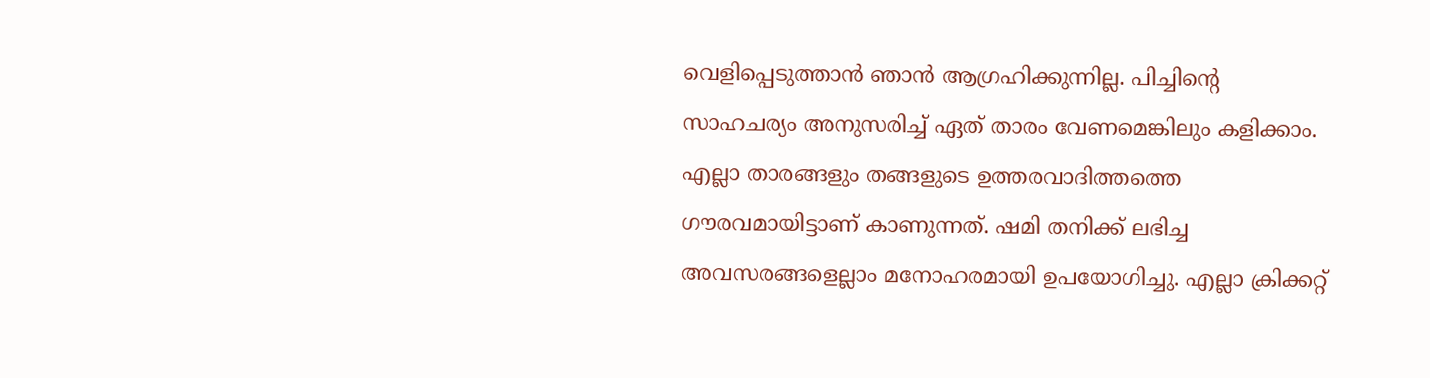വെളിപ്പെടുത്താന്‍ ഞാന്‍ ആഗ്രഹിക്കുന്നില്ല. പിച്ചിന്റെ സാഹചര്യം അനുസരിച്ച് ഏത് താരം വേണമെങ്കിലും കളിക്കാം. എല്ലാ താരങ്ങളും തങ്ങളുടെ ഉത്തരവാദിത്തത്തെ ഗൗരവമായിട്ടാണ് കാണുന്നത്. ഷമി തനിക്ക് ലഭിച്ച അവസരങ്ങളെല്ലാം മനോഹരമായി ഉപയോഗിച്ചു. എല്ലാ ക്രിക്കറ്റ്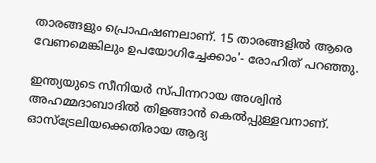താരങ്ങളും പ്രൊഫഷണലാണ്. 15 താരങ്ങളില്‍ ആരെ വേണമെങ്കിലും ഉപയോഗിച്ചേക്കാം'- രോഹിത് പറഞ്ഞു.

ഇന്ത്യയുടെ സീനിയര്‍ സ്പിന്നറായ അശ്വിന്‍ അഹമ്മദാബാദില്‍ തിളങ്ങാന്‍ കെല്‍പ്പുള്ളവനാണ്. ഓസ്‌ട്രേലിയക്കെതിരായ ആദ്യ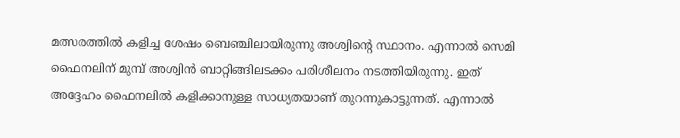മത്സരത്തില്‍ കളിച്ച ശേഷം ബെഞ്ചിലായിരുന്നു അശ്വിന്റെ സ്ഥാനം. എന്നാല്‍ സെമി ഫൈനലിന് മുമ്പ് അശ്വിന്‍ ബാറ്റിങ്ങിലടക്കം പരിശീലനം നടത്തിയിരുന്നു. ഇത് അദ്ദേഹം ഫൈനലില്‍ കളിക്കാനുള്ള സാധ്യതയാണ് തുറന്നുകാട്ടുന്നത്. എന്നാല്‍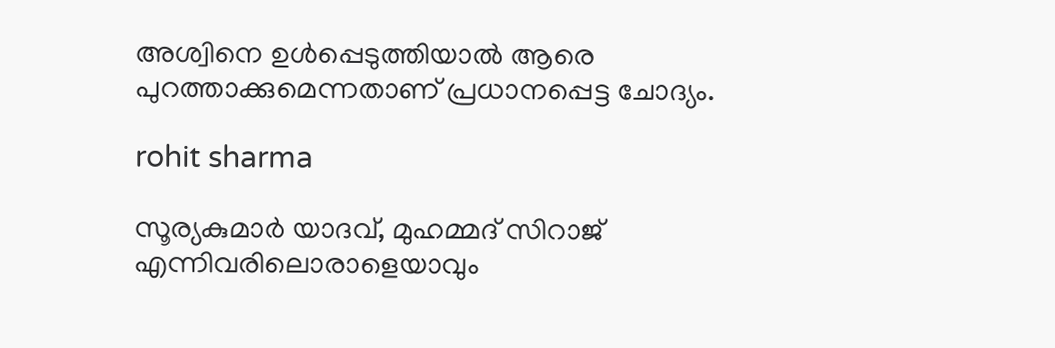അശ്വിനെ ഉള്‍പ്പെടുത്തിയാല്‍ ആരെ പുറത്താക്കുമെന്നതാണ് പ്രധാനപ്പെട്ട ചോദ്യം.

rohit sharma

സൂര്യകുമാര്‍ യാദവ്, മുഹമ്മദ് സിറാജ് എന്നിവരിലൊരാളെയാവും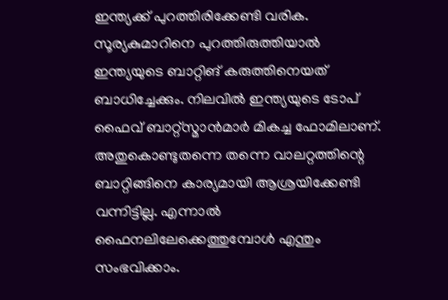ഇന്ത്യക്ക് പുറത്തിരിക്കേണ്ടി വരിക. സൂര്യകുമാറിനെ പുറത്തിരുത്തിയാല്‍ ഇന്ത്യയുടെ ബാറ്റിങ് കരുത്തിനെയത് ബാധിച്ചേക്കും. നിലവില്‍ ഇന്ത്യയുടെ ടോപ് ഫൈവ് ബാറ്റ്‌സ്മാന്‍മാര്‍ മികച്ച ഫോമിലാണ്. അതുകൊണ്ടുതന്നെ തന്നെ വാലറ്റത്തിന്റെ ബാറ്റിങ്ങിനെ കാര്യമായി ആശ്രയിക്കേണ്ടി വന്നിട്ടില്ല. എന്നാല്‍ ഫൈനലിലേക്കെത്തുമ്പോള്‍ എന്തും സംഭവിക്കാം.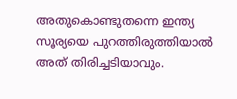അതുകൊണ്ടുതന്നെ ഇന്ത്യ സൂര്യയെ പുറത്തിരുത്തിയാല്‍ അത് തിരിച്ചടിയാവും.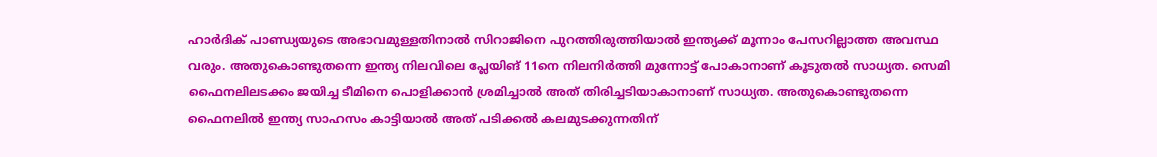ഹാര്‍ദിക് പാണ്ഡ്യയുടെ അഭാവമുള്ളതിനാല്‍ സിറാജിനെ പുറത്തിരുത്തിയാല്‍ ഇന്ത്യക്ക് മൂന്നാം പേസറില്ലാത്ത അവസ്ഥ വരും. അതുകൊണ്ടുതന്നെ ഇന്ത്യ നിലവിലെ പ്ലേയിങ് 11നെ നിലനിര്‍ത്തി മുന്നോട്ട് പോകാനാണ് കൂടുതല്‍ സാധ്യത. സെമി ഫൈനലിലടക്കം ജയിച്ച ടീമിനെ പൊളിക്കാന്‍ ശ്രമിച്ചാല്‍ അത് തിരിച്ചടിയാകാനാണ് സാധ്യത. അതുകൊണ്ടുതന്നെ ഫൈനലില്‍ ഇന്ത്യ സാഹസം കാട്ടിയാല്‍ അത് പടിക്കല്‍ കലമുടക്കുന്നതിന്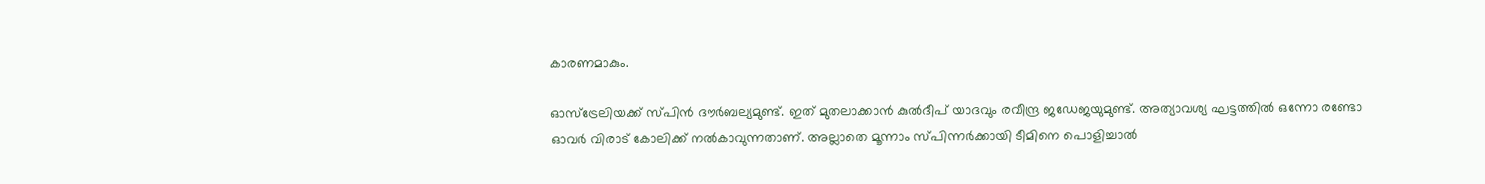കാരണമാകും.

ഓസ്‌ട്രേലിയക്ക് സ്പിന്‍ ദൗര്‍ബല്യമുണ്ട്. ഇത് മുതലാക്കാന്‍ കുല്‍ദീപ് യാദവും രവീന്ദ്ര ജഡേജയുമുണ്ട്. അത്യാവശ്യ ഘട്ടത്തില്‍ ഒന്നോ രണ്ടോ ഓവര്‍ വിരാട് കോലിക്ക് നല്‍കാവുന്നതാണ്. അല്ലാതെ മൂന്നാം സ്പിന്നര്‍ക്കായി ടീമിനെ പൊളിച്ചാല്‍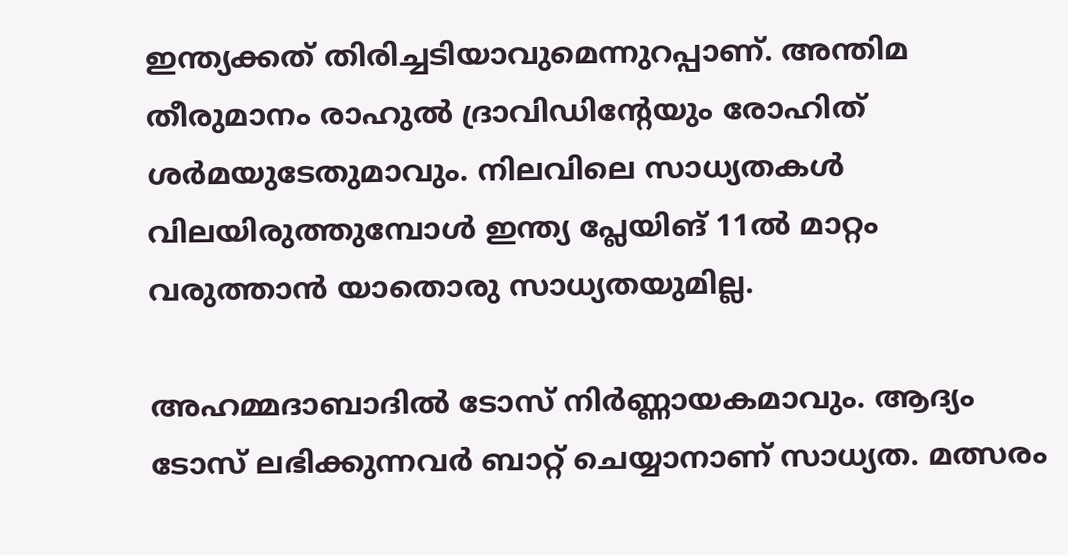ഇന്ത്യക്കത് തിരിച്ചടിയാവുമെന്നുറപ്പാണ്. അന്തിമ തീരുമാനം രാഹുല്‍ ദ്രാവിഡിന്റേയും രോഹിത് ശര്‍മയുടേതുമാവും. നിലവിലെ സാധ്യതകള്‍ വിലയിരുത്തുമ്പോള്‍ ഇന്ത്യ പ്ലേയിങ് 11ല്‍ മാറ്റം വരുത്താന്‍ യാതൊരു സാധ്യതയുമില്ല.

അഹമ്മദാബാദില്‍ ടോസ് നിര്‍ണ്ണായകമാവും. ആദ്യം ടോസ് ലഭിക്കുന്നവര്‍ ബാറ്റ് ചെയ്യാനാണ് സാധ്യത. മത്സരം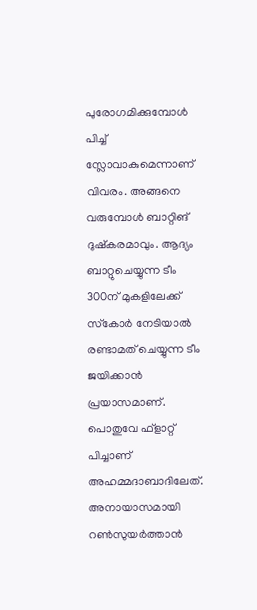പുരോഗമിക്കുമ്പോള്‍ പിച്ച് സ്ലോവാകുമെന്നാണ് വിവരം. അങ്ങനെ വരുമ്പോള്‍ ബാറ്റിങ് ദുഷ്‌കരമാവും. ആദ്യം ബാറ്റുചെയ്യുന്ന ടീം 300ന് മുകളിലേക്ക് സ്‌കോര്‍ നേടിയാല്‍ രണ്ടാമത് ചെയ്യുന്ന ടീം ജയിക്കാന്‍ പ്രയാസമാണ്. പൊതുവേ ഫ്‌ളാറ്റ് പിച്ചാണ് അഹമ്മദാബാദിലേത്. അനായാസമായി റണ്‍സുയര്‍ത്താന്‍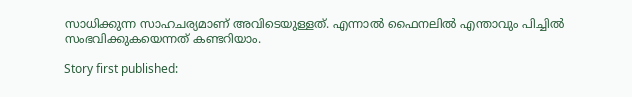സാധിക്കുന്ന സാഹചര്യമാണ് അവിടെയുള്ളത്. എന്നാല്‍ ഫൈനലില്‍ എന്താവും പിച്ചില്‍ സംഭവിക്കുകയെന്നത് കണ്ടറിയാം.

Story first published: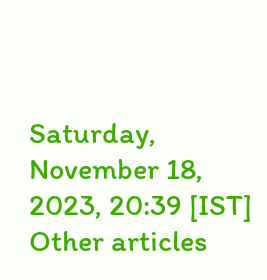Saturday, November 18, 2023, 20:39 [IST]
Other articles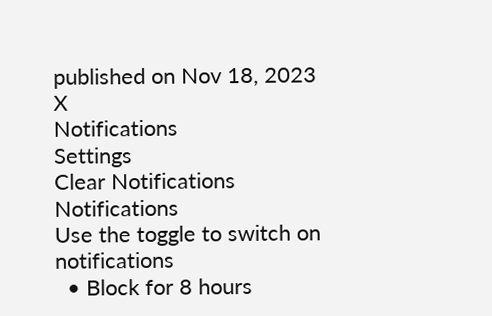published on Nov 18, 2023
X
Notifications
Settings
Clear Notifications
Notifications
Use the toggle to switch on notifications
  • Block for 8 hours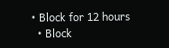• Block for 12 hours
  • Block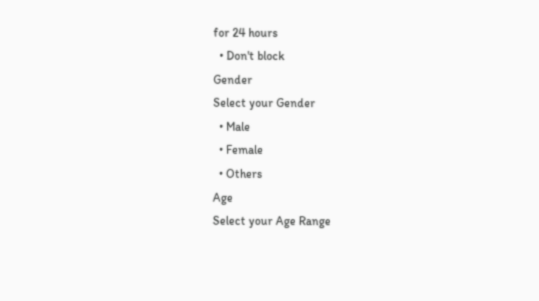for 24 hours
  • Don't block
Gender
Select your Gender
  • Male
  • Female
  • Others
Age
Select your Age Range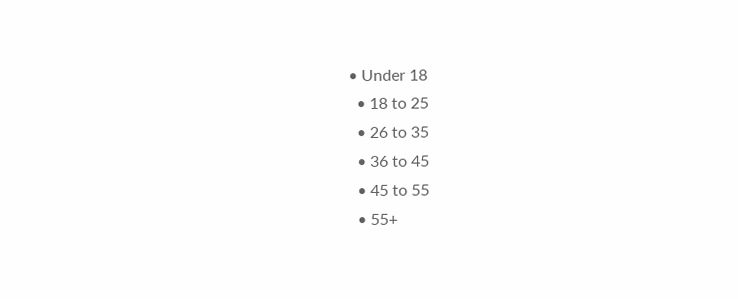• Under 18
  • 18 to 25
  • 26 to 35
  • 36 to 45
  • 45 to 55
  • 55+